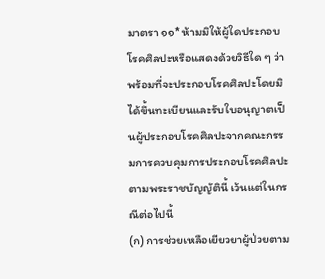มาตรา ๑๑* ห้ามมิให้ผู้ใดประกอบโรคศิลปะหรือแสดงด้วยวิธีใด ๆ ว่าพร้อมที่จะประกอบโรคศิลปะโดยมิได้ขึ้นทะเบียนและรับใบอนุญาตเป็นผู้ประกอบโรคศิลปะจากคณะกรรมการควบคุมการประกอบโรคศิลปะตามพระราชบัญญัตินี้ เว้นแต่ในกรณีต่อไปนี้
(ก) การช่วยเหลือเยียวยาผู้ป่วยตาม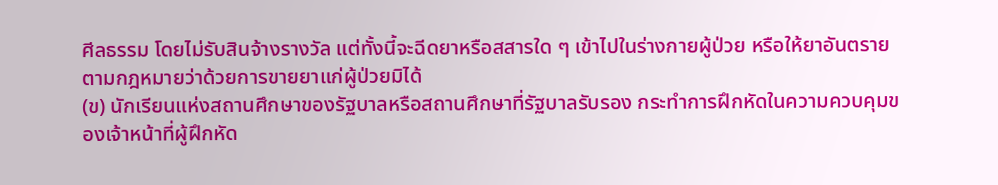ศีลธรรม โดยไม่รับสินจ้างรางวัล แต่ทั้งนี้จะฉีดยาหรือสสารใด ๆ เข้าไปในร่างกายผู้ป่วย หรือให้ยาอันตรายตามกฎหมายว่าด้วยการขายยาแก่ผู้ป่วยมิได้
(ข) นักเรียนแห่งสถานศึกษาของรัฐบาลหรือสถานศึกษาที่รัฐบาลรับรอง กระทำการฝึกหัดในความควบคุมของเจ้าหน้าที่ผู้ฝึกหัด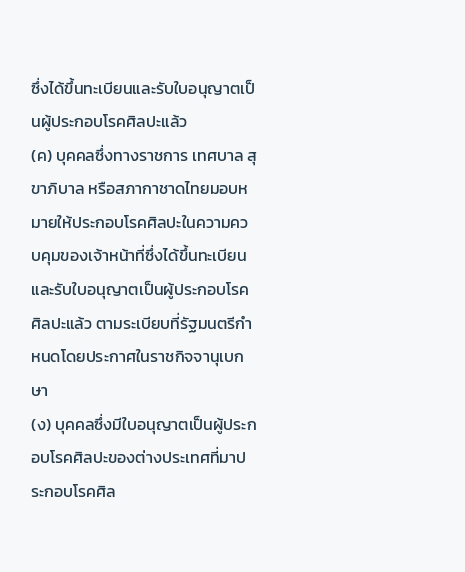ซึ่งได้ขึ้นทะเบียนและรับใบอนุญาตเป็นผู้ประกอบโรคศิลปะแล้ว
(ค) บุคคลซึ่งทางราชการ เทศบาล สุขาภิบาล หรือสภากาชาดไทยมอบหมายให้ประกอบโรคศิลปะในความควบคุมของเจ้าหน้าที่ซึ่งได้ขึ้นทะเบียนและรับใบอนุญาตเป็นผู้ประกอบโรคศิลปะแล้ว ตามระเบียบที่รัฐมนตรีกำหนดโดยประกาศในราชกิจจานุเบกษา
(ง) บุคคลซึ่งมีใบอนุญาตเป็นผู้ประกอบโรคศิลปะของต่างประเทศที่มาประกอบโรคศิล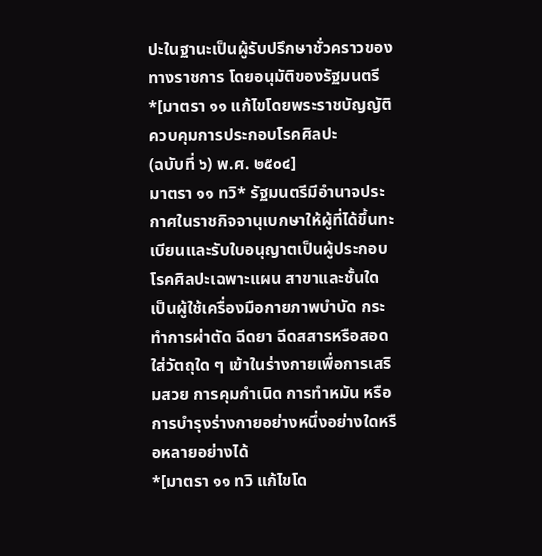ปะในฐานะเป็นผู้รับปรึกษาชั่วคราวของทางราชการ โดยอนุมัติของรัฐมนตรี
*[มาตรา ๑๑ แก้ไขโดยพระราชบัญญัติควบคุมการประกอบโรคศิลปะ
(ฉบับที่ ๖) พ.ศ. ๒๕๐๔]
มาตรา ๑๑ ทวิ* รัฐมนตรีมีอำนาจประกาศในราชกิจจานุเบกษาให้ผู้ที่ได้ขึ้นทะเบียนและรับใบอนุญาตเป็นผู้ประกอบโรคศิลปะเฉพาะแผน สาขาและชั้นใด เป็นผู้ใช้เครื่องมือกายภาพบำบัด กระทำการผ่าตัด ฉีดยา ฉีดสสารหรือสอดใส่วัตถุใด ๆ เข้าในร่างกายเพื่อการเสริมสวย การคุมกำเนิด การทำหมัน หรือการบำรุงร่างกายอย่างหนึ่งอย่างใดหรือหลายอย่างได้
*[มาตรา ๑๑ ทวิ แก้ไขโด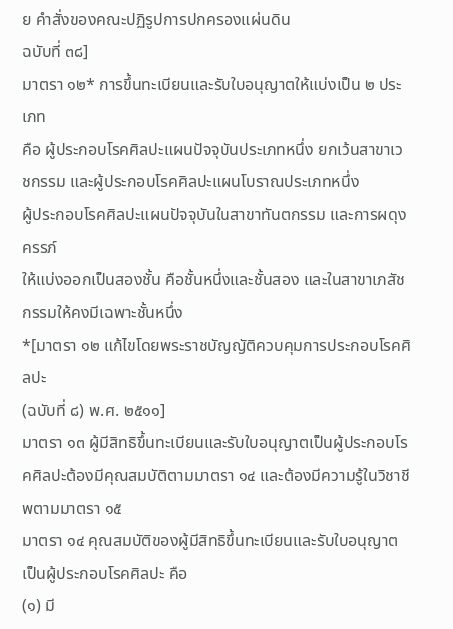ย คำสั่งของคณะปฏิรูปการปกครองแผ่นดิน
ฉบับที่ ๓๘]
มาตรา ๑๒* การขึ้นทะเบียนและรับใบอนุญาตให้แบ่งเป็น ๒ ประเภท
คือ ผู้ประกอบโรคศิลปะแผนปัจจุบันประเภทหนึ่ง ยกเว้นสาขาเวชกรรม และผู้ประกอบโรคศิลปะแผนโบราณประเภทหนึ่ง
ผู้ประกอบโรคศิลปะแผนปัจจุบันในสาขาทันตกรรม และการผดุงครรภ์
ให้แบ่งออกเป็นสองชั้น คือชั้นหนึ่งและชั้นสอง และในสาขาเภสัชกรรมให้คงมีเฉพาะชั้นหนึ่ง
*[มาตรา ๑๒ แก้ไขโดยพระราชบัญญัติควบคุมการประกอบโรคศิลปะ
(ฉบับที่ ๘) พ.ศ. ๒๕๑๑]
มาตรา ๑๓ ผู้มีสิทธิขึ้นทะเบียนและรับใบอนุญาตเป็นผู้ประกอบโรคศิลปะต้องมีคุณสมบัติตามมาตรา ๑๔ และต้องมีความรู้ในวิชาชีพตามมาตรา ๑๕
มาตรา ๑๔ คุณสมบัติของผู้มีสิทธิขึ้นทะเบียนและรับใบอนุญาตเป็นผู้ประกอบโรคศิลปะ คือ
(๑) มี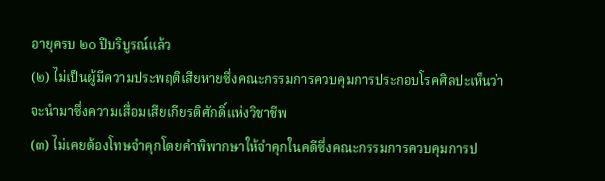อายุครบ ๒๐ ปีบริบูรณ์แล้ว
(๒) ไม่เป็นผู้มีความประพฤติเสียหายซึ่งคณะกรรมการควบคุมการประกอบโรคศิลปะเห็นว่าจะนำมาซึ่งความเสื่อมเสียเกียรติศักดิ์แห่งวิชาชีพ
(๓) ไม่เคยต้องโทษจำคุกโดยคำพิพากษาให้จำคุกในคดีซึ่งคณะกรรมการควบคุมการป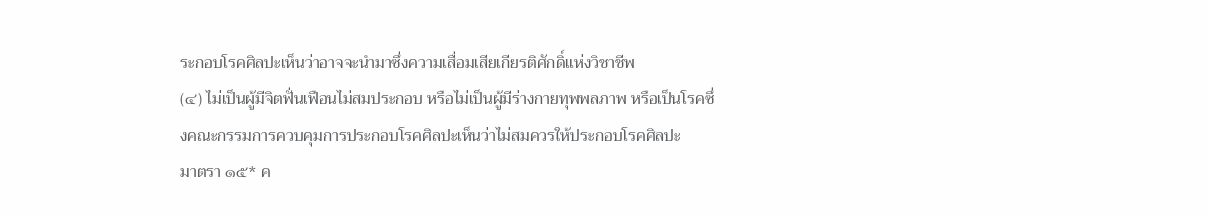ระกอบโรคศิลปะเห็นว่าอาจจะนำมาซึ่งความเสื่อมเสียเกียรติศักดิ์แห่งวิชาชีพ
(๔) ไม่เป็นผู้มีจิตฟั่นเฟือนไม่สมประกอบ หรือไม่เป็นผู้มีร่างกายทุพพลภาพ หรือเป็นโรคซึ่งคณะกรรมการควบคุมการประกอบโรคศิลปะเห็นว่าไม่สมควรให้ประกอบโรคศิลปะ
มาตรา ๑๕* ค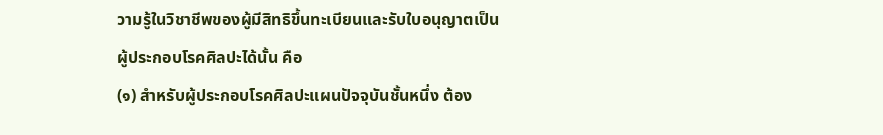วามรู้ในวิชาชีพของผู้มีสิทธิขึ้นทะเบียนและรับใบอนุญาตเป็น
ผู้ประกอบโรคศิลปะได้นั้น คือ
(๑) สำหรับผู้ประกอบโรคศิลปะแผนปัจจุบันชั้นหนึ่ง ต้อง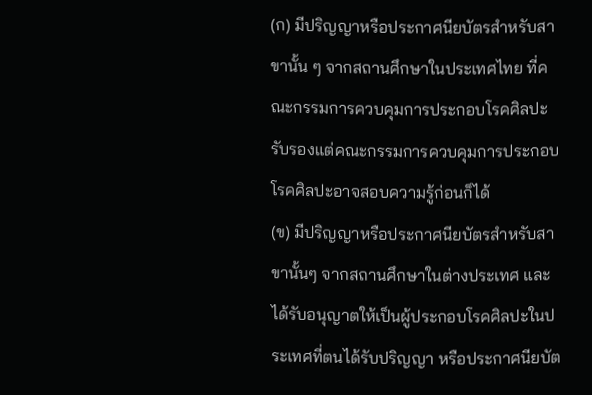(ก) มีปริญญาหรือประกาศนียบัตรสำหรับสาขานั้น ๆ จากสถานศึกษาในประเทศไทย ที่คณะกรรมการควบคุมการประกอบโรคศิลปะรับรองแต่คณะกรรมการควบคุมการประกอบโรคศิลปะอาจสอบความรู้ก่อนก็ได้
(ข) มีปริญญาหรือประกาศนียบัตรสำหรับสาขานั้นๆ จากสถานศึกษาในต่างประเทศ และได้รับอนุญาตให้เป็นผู้ประกอบโรคศิลปะในประเทศที่ตนได้รับปริญญา หรือประกาศนียบัต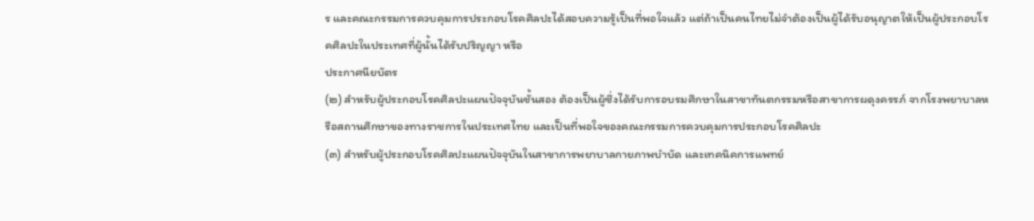ร และคณะกรรมการควบคุมการประกอบโรคศิลปะได้สอบความรู้เป็นที่พอใจแล้ว แต่ถ้าเป็นคนไทยไม่จำต้องเป็นผู้ได้รับอนุญาตให้เป็นผู้ประกอบโรคศิลปะในประเทศที่ผู้นั้นได้รับปริญญา หรือ
ประกาศนียบัตร
(๒) สำหรับผู้ประกอบโรคศิลปะแผนปัจจุบันชั้นสอง ต้องเป็นผู้ซึ่งได้รับการอบรมศึกษาในสาขาทันตกรรมหรือสาขาการผดุงครรภ์ จากโรงพยาบาลหรือสถานศึกษาของทางราชการในประเทศไทย และเป็นที่พอใจของคณะกรรมการควบคุมการประกอบโรคศิลปะ
(๓) สำหรับผู้ประกอบโรคศิลปะแผนปัจจุบันในสาขาการพยาบาลกายภาพบำบัด และเทคนิคการแพทย์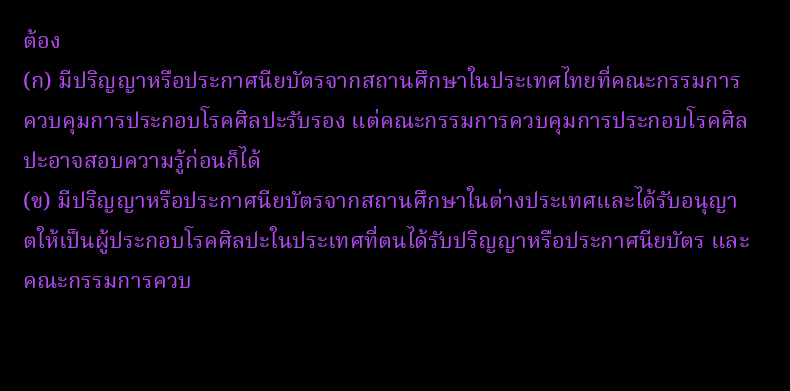ต้อง
(ก) มีปริญญาหรือประกาศนียบัตรจากสถานศึกษาในประเทศไทยที่คณะกรรมการควบคุมการประกอบโรคศิลปะรับรอง แต่คณะกรรมการควบคุมการประกอบโรคศิลปะอาจสอบความรู้ก่อนก็ได้
(ข) มีปริญญาหรือประกาศนียบัตรจากสถานศึกษาในต่างประเทศและได้รับอนุญาตให้เป็นผู้ประกอบโรคศิลปะในประเทศที่ตนได้รับปริญญาหรือประกาศนียบัตร และคณะกรรมการควบ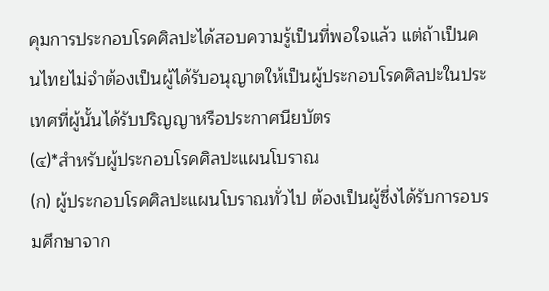คุมการประกอบโรคศิลปะได้สอบความรู้เป็นที่พอใจแล้ว แต่ถ้าเป็นคนไทยไม่จำต้องเป็นผู้ได้รับอนุญาตให้เป็นผู้ประกอบโรคศิลปะในประเทศที่ผู้นั้นได้รับปริญญาหรือประกาศนียบัตร
(๔)*สำหรับผู้ประกอบโรคศิลปะแผนโบราณ
(ก) ผู้ประกอบโรคศิลปะแผนโบราณทั่วไป ต้องเป็นผู้ซึ่งได้รับการอบรมศึกษาจาก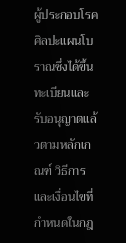ผู้ประกอบโรคศิลปะแผนโบราณซึ่งได้ขึ้นทะเบียนและรับอนุญาตแล้วตามหลักเกณฑ์ วิธีการ และเงื่อนไขที่กำหนดในกฎ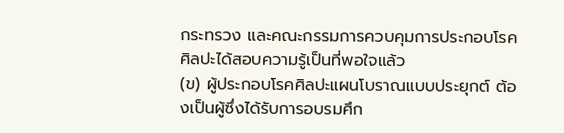กระทรวง และคณะกรรมการควบคุมการประกอบโรคศิลปะได้สอบความรู้เป็นที่พอใจแล้ว
(ข) ผู้ประกอบโรคศิลปะแผนโบราณแบบประยุกต์ ต้องเป็นผู้ซึ่งได้รับการอบรมศึก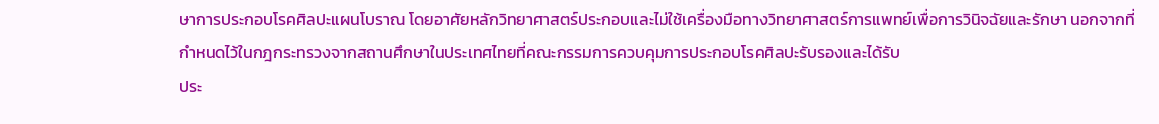ษาการประกอบโรคศิลปะแผนโบราณ โดยอาศัยหลักวิทยาศาสตร์ประกอบและไม่ใช้เครื่องมือทางวิทยาศาสตร์การแพทย์เพื่อการวินิจฉัยและรักษา นอกจากที่กำหนดไว้ในกฎกระทรวงจากสถานศึกษาในประเทศไทยที่คณะกรรมการควบคุมการประกอบโรคศิลปะรับรองและได้รับ
ประ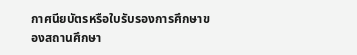กาศนียบัตรหรือใบรับรองการศึกษาของสถานศึกษา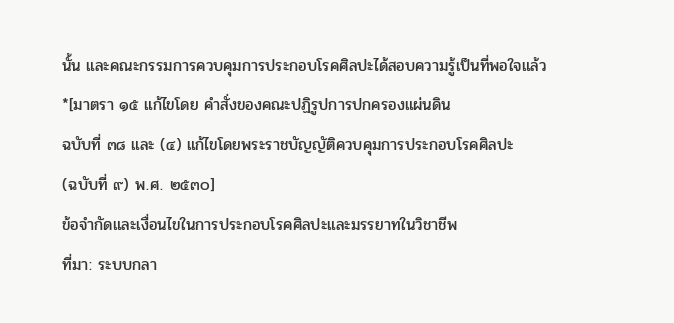นั้น และคณะกรรมการควบคุมการประกอบโรคศิลปะได้สอบความรู้เป็นที่พอใจแล้ว
*[มาตรา ๑๕ แก้ไขโดย คำสั่งของคณะปฏิรูปการปกครองแผ่นดิน
ฉบับที่ ๓๘ และ (๔) แก้ไขโดยพระราชบัญญัติควบคุมการประกอบโรคศิลปะ
(ฉบับที่ ๙) พ.ศ. ๒๕๓๐]
ข้อจำกัดและเงื่อนไขในการประกอบโรคศิลปะและมรรยาทในวิชาชีพ
ที่มา: ระบบกลา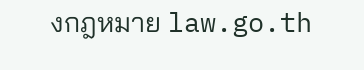งกฎหมาย law.go.th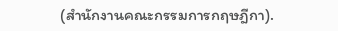(สำนักงานคณะกรรมการกฤษฎีกา).